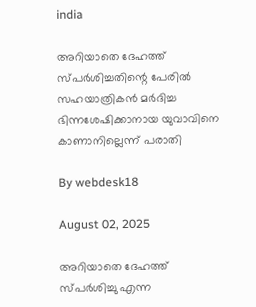india

അറിയാതെ ദേഹത്ത് സ്പര്‍ശിച്ചതിന്റെ പേരില്‍ സഹയാത്രികന്‍ മര്‍ദിച്ച ഭിന്നശേഷിക്കാനായ യുവാവിനെ കാണാനില്ലെന്ന് പരാതി

By webdesk18

August 02, 2025

അറിയാതെ ദേഹത്ത് സ്പര്‍ശിച്ചു എന്ന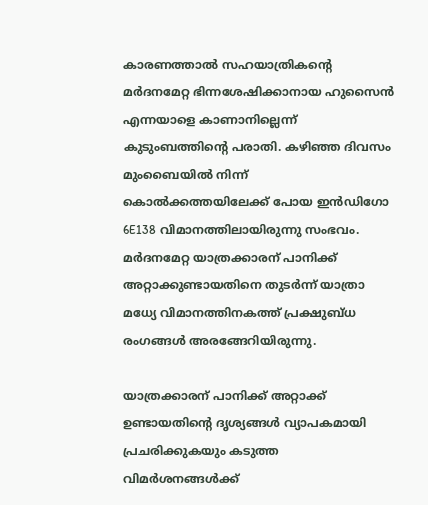കാരണത്താല്‍ സഹയാത്രികന്റെ മര്‍ദനമേറ്റ ഭിന്നശേഷിക്കാനായ ഹുസൈന്‍ എന്നയാളെ കാണാനില്ലെന്ന് കുടുംബത്തിന്റെ പരാതി. കഴിഞ്ഞ ദിവസം മുംബൈയില്‍ നിന്ന് കൊല്‍ക്കത്തയിലേക്ക് പോയ ഇന്‍ഡിഗോ 6E138 വിമാനത്തിലായിരുന്നു സംഭവം. മര്‍ദനമേറ്റ യാത്രക്കാരന് പാനിക്ക് അറ്റാക്കുണ്ടായതിനെ തുടര്‍ന്ന് യാത്രാ മധ്യേ വിമാനത്തിനകത്ത് പ്രക്ഷുബ്ധ രംഗങ്ങള്‍ അരങ്ങേറിയിരുന്നു.

യാത്രക്കാരന് പാനിക്ക് അറ്റാക്ക് ഉണ്ടായതിന്റെ ദൃശ്യങ്ങള്‍ വ്യാപകമായി പ്രചരിക്കുകയും കടുത്ത വിമര്‍ശനങ്ങള്‍ക്ക്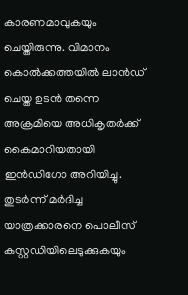കാരണമാവുകയും ചെയ്തിരുന്നു. വിമാനം കൊല്‍ക്കത്തയില്‍ ലാന്‍ഡ് ചെയ്ത ഉടന്‍ തന്നെ അക്രമിയെ അധികൃതര്‍ക്ക് കൈമാറിയതായി ഇന്‍ഡിഗോ അറിയിച്ചു. തുടര്‍ന്ന് മര്‍ദിച്ച യാത്രക്കാരനെ പൊലീസ് കസ്റ്റഡിയിലെടുക്കുകയും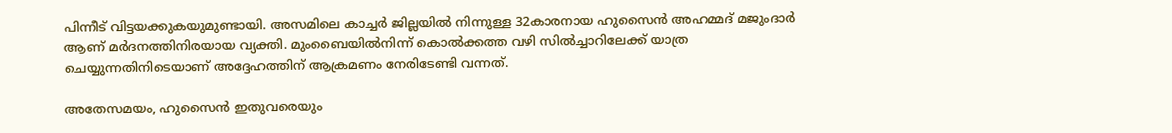പിന്നീട് വിട്ടയക്കുകയുമുണ്ടായി. അസമിലെ കാച്ചര്‍ ജില്ലയില്‍ നിന്നുള്ള 32കാരനായ ഹുസൈന്‍ അഹമ്മദ് മജുംദാര്‍ ആണ് മര്‍ദനത്തിനിരയായ വ്യക്തി. മുംബൈയില്‍നിന്ന് കൊല്‍ക്കത്ത വഴി സില്‍ച്ചാറിലേക്ക് യാത്ര ചെയ്യുന്നതിനിടെയാണ് അദ്ദേഹത്തിന് ആക്രമണം നേരിടേണ്ടി വന്നത്.

അതേസമയം, ഹുസൈന്‍ ഇതുവരെയും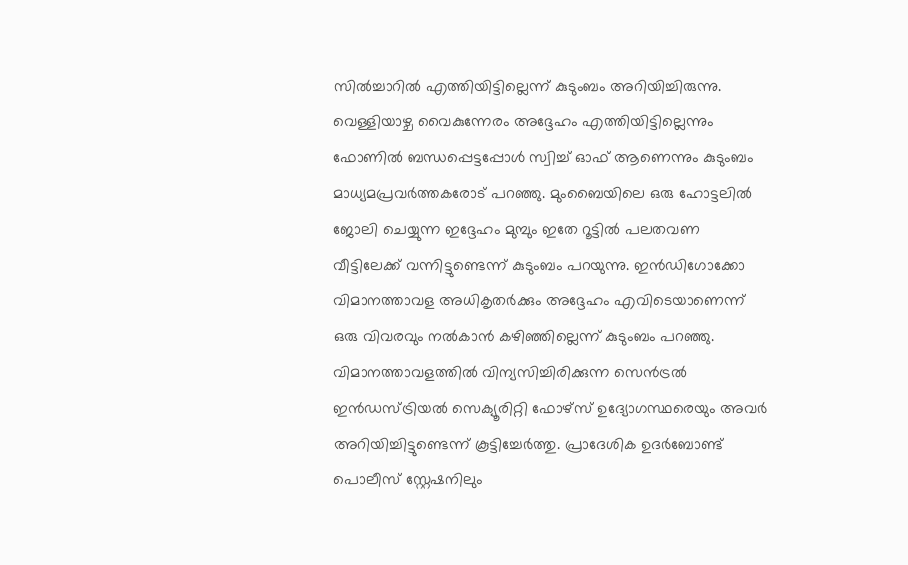സില്‍ച്ചാറില്‍ എത്തിയിട്ടില്ലെന്ന് കുടുംബം അറിയിച്ചിരുന്നു. വെള്ളിയാഴ്ച വൈകുന്നേരം അദ്ദേഹം എത്തിയിട്ടില്ലെന്നും ഫോണില്‍ ബന്ധപ്പെട്ടപ്പോള്‍ സ്വിച്ച് ഓഫ് ആണെന്നും കുടുംബം മാധ്യമപ്രവര്‍ത്തകരോട് പറഞ്ഞു. മുംബൈയിലെ ഒരു ഹോട്ടലില്‍ ജോലി ചെയ്യുന്ന ഇദ്ദേഹം മുമ്പും ഇതേ റൂട്ടില്‍ പലതവണ വീട്ടിലേക്ക് വന്നിട്ടുണ്ടെന്ന് കുടുംബം പറയുന്നു. ഇന്‍ഡിഗോക്കോ വിമാനത്താവള അധികൃതര്‍ക്കും അദ്ദേഹം എവിടെയാണെന്ന് ഒരു വിവരവും നല്‍കാന്‍ കഴിഞ്ഞില്ലെന്ന് കുടുംബം പറഞ്ഞു. വിമാനത്താവളത്തില്‍ വിന്യസിച്ചിരിക്കുന്ന സെന്‍ട്രല്‍ ഇന്‍ഡസ്ട്രിയല്‍ സെക്യൂരിറ്റി ഫോഴ്സ് ഉദ്യോഗസ്ഥരെയും അവര്‍ അറിയിച്ചിട്ടുണ്ടെന്ന് കൂട്ടിച്ചേര്‍ത്തു. പ്രാദേശിക ഉദര്‍ബോണ്ട് പൊലീസ് സ്റ്റേഷനിലും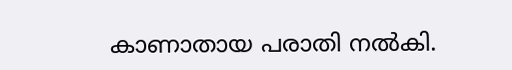കാണാതായ പരാതി നല്‍കി.